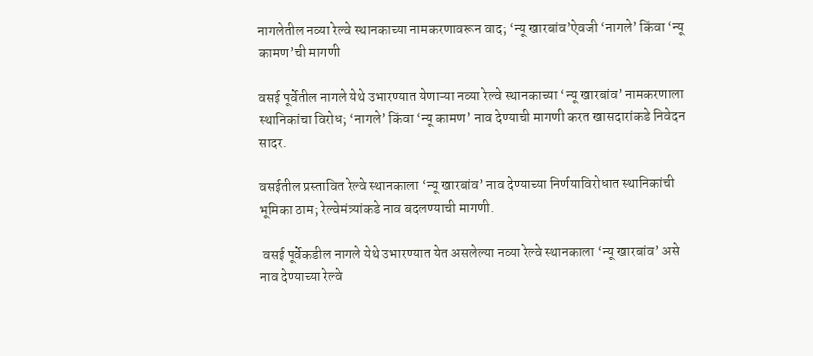नागलेतील नव्या रेल्वे स्थानकाच्या नामकरणावरून वाद; ‘न्यू खारबांव’ऐवजी ‘नागले’ किंवा ‘न्यू कामण’ची मागणी

वसई पूर्वेतील नागले येथे उभारण्यात येणाऱ्या नव्या रेल्वे स्थानकाच्या ‘न्यू खारबांव’ नामकरणाला स्थानिकांचा विरोध; ‘नागले’ किंवा ‘न्यू कामण’ नाव देण्याची मागणी करत खासदारांकडे निवेदन सादर.

वसईतील प्रस्तावित रेल्वे स्थानकाला ‘न्यू खारबांव’ नाव देण्याच्या निर्णयाविरोधात स्थानिकांची भूमिका ठाम; रेल्वेमंत्र्यांकडे नाव बदलण्याची मागणी.

 वसई पूर्वेकडील नागले येथे उभारण्यात येत असलेल्या नव्या रेल्वे स्थानकाला ‘न्यू खारबांव’ असे नाव देण्याच्या रेल्वे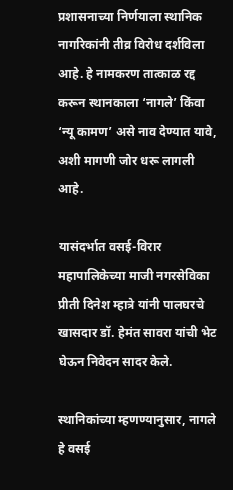प्रशासनाच्या निर्णयाला स्थानिक नागरिकांनी तीव्र विरोध दर्शविला आहे. हे नामकरण तात्काळ रद्द करून स्थानकाला ‘नागले’ किंवा ‘न्यू कामण’ असे नाव देण्यात यावे, अशी मागणी जोर धरू लागली आहे.

यासंदर्भात वसई-विरार महापालिकेच्या माजी नगरसेविका प्रीती दिनेश म्हात्रे यांनी पालघरचे खासदार डॉ. हेमंत सावरा यांची भेट घेऊन निवेदन सादर केले.

स्थानिकांच्या म्हणण्यानुसार, नागले हे वसई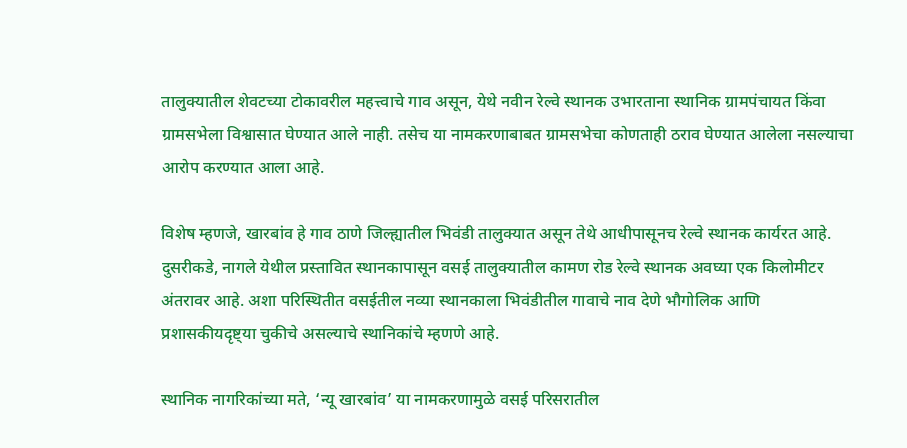तालुक्यातील शेवटच्या टोकावरील महत्त्वाचे गाव असून, येथे नवीन रेल्वे स्थानक उभारताना स्थानिक ग्रामपंचायत किंवा ग्रामसभेला विश्वासात घेण्यात आले नाही. तसेच या नामकरणाबाबत ग्रामसभेचा कोणताही ठराव घेण्यात आलेला नसल्याचा आरोप करण्यात आला आहे.

विशेष म्हणजे, खारबांव हे गाव ठाणे जिल्ह्यातील भिवंडी तालुक्यात असून तेथे आधीपासूनच रेल्वे स्थानक कार्यरत आहे. दुसरीकडे, नागले येथील प्रस्तावित स्थानकापासून वसई तालुक्यातील कामण रोड रेल्वे स्थानक अवघ्या एक किलोमीटर अंतरावर आहे. अशा परिस्थितीत वसईतील नव्या स्थानकाला भिवंडीतील गावाचे नाव देणे भौगोलिक आणि प्रशासकीयदृष्ट्या चुकीचे असल्याचे स्थानिकांचे म्हणणे आहे.

स्थानिक नागरिकांच्या मते, ‘न्यू खारबांव’ या नामकरणामुळे वसई परिसरातील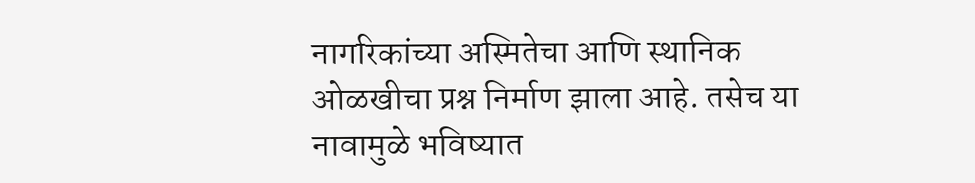नागरिकांच्या अस्मितेचा आणि स्थानिक ओळखीचा प्रश्न निर्माण झाला आहे. तसेच या नावामुळे भविष्यात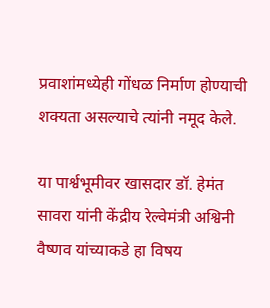प्रवाशांमध्येही गोंधळ निर्माण होण्याची शक्यता असल्याचे त्यांनी नमूद केले.

या पार्श्वभूमीवर खासदार डॉ. हेमंत सावरा यांनी केंद्रीय रेल्वेमंत्री अश्विनी वैष्णव यांच्याकडे हा विषय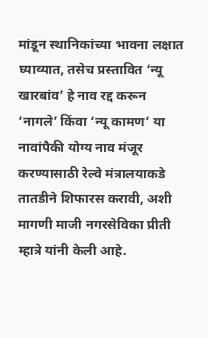मांडून स्थानिकांच्या भावना लक्षात घ्याव्यात, तसेच प्रस्तावित ‘न्यू खारबांव’ हे नाव रद्द करून ‘नागले’ किंवा ‘न्यू कामण’ या नावांपैकी योग्य नाव मंजूर करण्यासाठी रेल्वे मंत्रालयाकडे तातडीने शिफारस करावी, अशी मागणी माजी नगरसेविका प्रीती म्हात्रे यांनी केली आहे.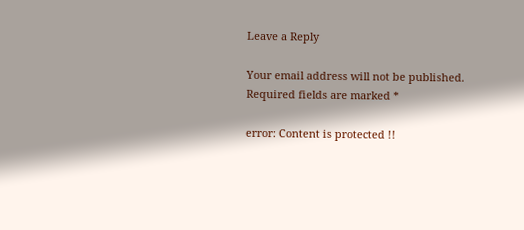Leave a Reply

Your email address will not be published. Required fields are marked *

error: Content is protected !!